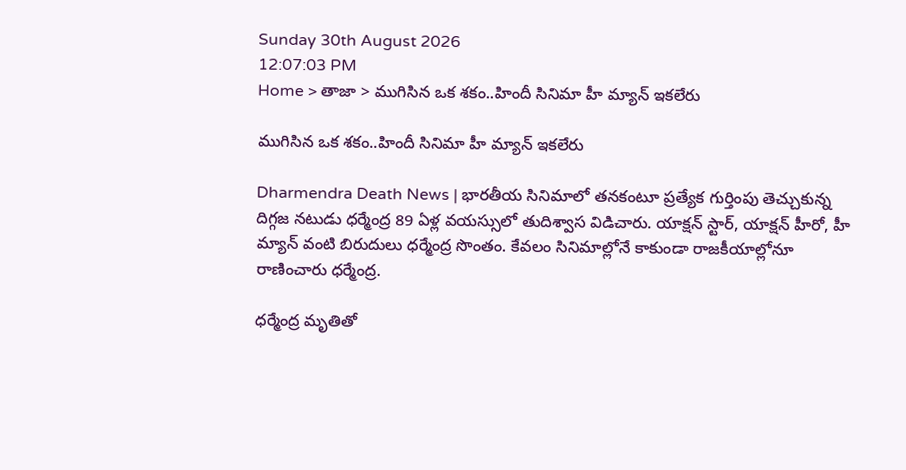Sunday 30th August 2026
12:07:03 PM
Home > తాజా > ముగిసిన ఒక శకం..హిందీ సినిమా హీ మ్యాన్ ఇకలేరు

ముగిసిన ఒక శకం..హిందీ సినిమా హీ మ్యాన్ ఇకలేరు

Dharmendra Death News | భారతీయ సినిమాలో తనకంటూ ప్రత్యేక గుర్తింపు తెచ్చుకున్న దిగ్గజ నటుడు ధర్మేంద్ర 89 ఏళ్ల వయస్సులో తుదిశ్వాస విడిచారు. యాక్షన్ స్టార్, యాక్షన్ హీరో, హీ మ్యాన్ వంటి బిరుదులు ధర్మేంద్ర సొంతం. కేవలం సినిమాల్లోనే కాకుండా రాజకీయాల్లోనూ రాణించారు ధర్మేంద్ర.

ధర్మేంద్ర మృతితో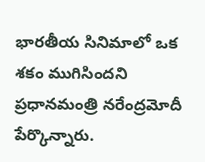భారతీయ సినిమాలో ఒక శకం ముగిసిందని ప్రధానమంత్రి నరేంద్రమోదీ పేర్కొన్నారు.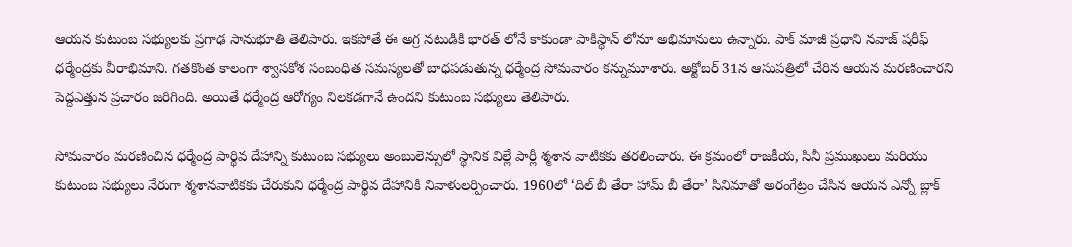ఆయన కుటుంబ సభ్యులకు ప్రగాఢ సానుభూతి తెలిపారు. ఇకపోతే ఈ అగ్ర నటుడికి భారత్ లోనే కాకుండా పాకిస్థాన్ లోనూ అభిమానులు ఉన్నారు. పాక్ మాజీ ప్రధాని నవాజ్ షరీఫ్ ధర్మేంద్రకు వీరాభిమాని. గతకొంత కాలంగా శ్వాసకోశ సంబంధిత సమస్యలతో బాధపడుతున్న ధర్మేంద్ర సోమవారం కన్నుమూశారు. అక్టోబర్ 31న ఆసుపత్రిలో చేరిన ఆయన మరణించారని పెద్దఎత్తున ప్రచారం జరిగింది. అయితే ధర్మేంద్ర ఆరోగ్యం నిలకడగానే ఉందని కుటుంబ సభ్యులు తెలిపారు.

సోమవారం మరణించిన ధర్మేంద్ర పార్థివ దేహాన్ని కుటుంబ సభ్యులు అంబులెన్సులో స్థానిక విల్లే పార్లీ శ్మశాన వాటికకు తరలించారు. ఈ క్రమంలో రాజకీయ, సినీ ప్రముఖులు మరియు కుటుంబ సభ్యులు నేరుగా శ్మశానవాటికకు చేరుకుని ధర్మేంద్ర పార్థివ దేహానికి నివాళులర్పించారు. 1960లో ‘దిల్ బీ తేరా హామ్ బీ తేరా’ సినిమాతో అరంగేట్రం చేసిన ఆయన ఎన్నో బ్లాక్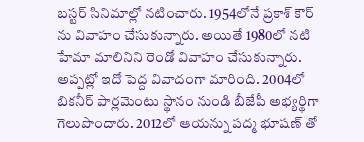బస్టర్ సినిమాల్లో నటించారు. 1954లోనే ప్రకాశ్ కౌర్ ను వివాహం చేసుకున్నారు. అయితే 1980లో నటి హేమా మాలినిని రెండో వివాహం చేసుకున్నారు. అప్పట్లో ఇదో పెద్ద వివాదంగా మారింది. 2004లో బికనీర్ పార్లమెంటు స్థానం నుండి బీజేపీ అభ్యర్థిగా గెలుపొందారు. 2012లో ఆయన్ను పద్మ భూషణ్ తో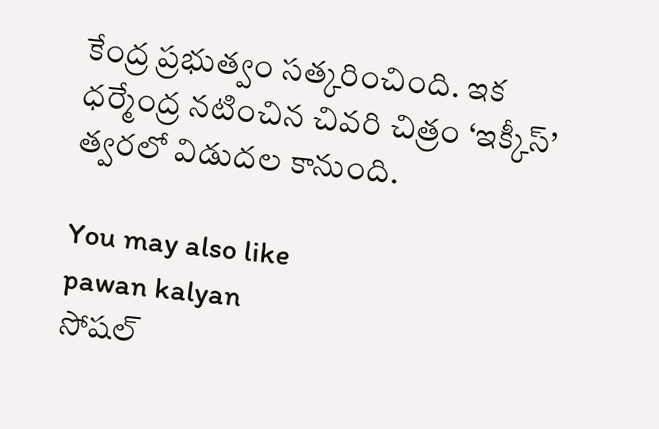కేంద్ర ప్రభుత్వం సత్కరించింది. ఇక ధర్మేంద్ర నటించిన చివరి చిత్రం ‘ఇక్కీస్’ త్వరలో విడుదల కానుంది.

You may also like
pawan kalyan
సోషల్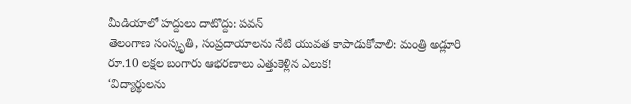మీడియాలో హద్దులు దాటొద్దు: పవన్
తెలంగాణ సంస్కృతి, సంప్రదాయాలను నేటి యువత కాపాడుకోవాలి: మంత్రి అడ్లూరి
రూ.10 లక్షల బంగారు ఆభరణాలు ఎత్తుకెళ్లిన ఎలుక!
‘విద్యార్థులను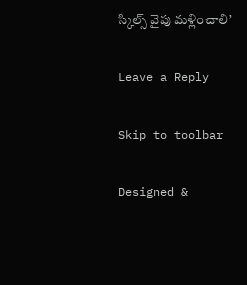స్కిల్స్ వైపు మళ్లించాలి’

Leave a Reply

Skip to toolbar

Designed &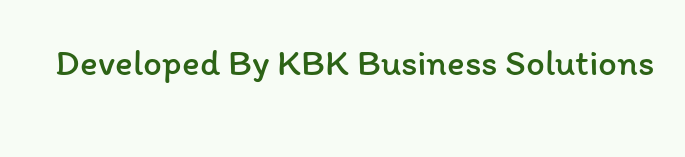Developed By KBK Business Solutions